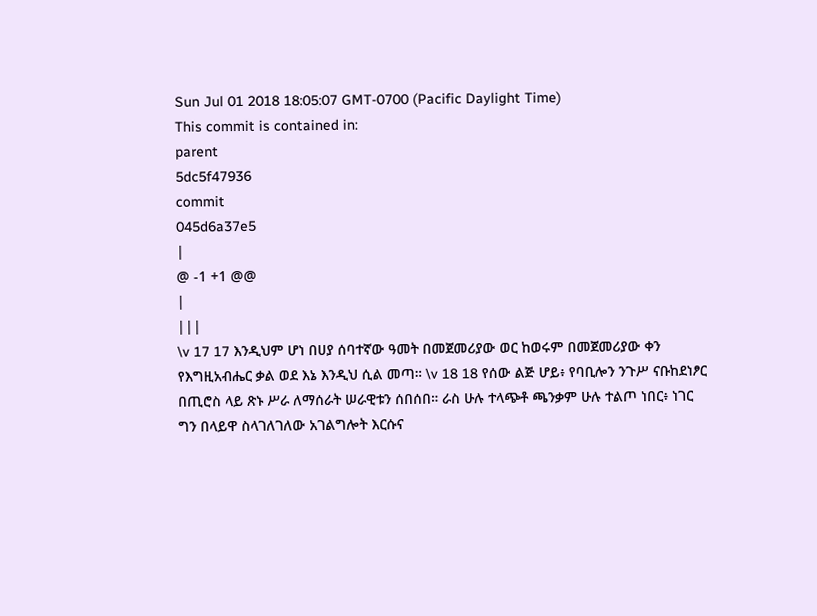Sun Jul 01 2018 18:05:07 GMT-0700 (Pacific Daylight Time)
This commit is contained in:
parent
5dc5f47936
commit
045d6a37e5
|
@ -1 +1 @@
|
|||
\v 17 17 እንዲህም ሆነ በሀያ ሰባተኛው ዓመት በመጀመሪያው ወር ከወሩም በመጀመሪያው ቀን የእግዚአብሔር ቃል ወደ እኔ እንዲህ ሲል መጣ። \v 18 18 የሰው ልጅ ሆይ፥ የባቢሎን ንጉሥ ናቡከደነፆር በጢሮስ ላይ ጽኑ ሥራ ለማሰራት ሠራዊቱን ሰበሰበ። ራስ ሁሉ ተላጭቶ ጫንቃም ሁሉ ተልጦ ነበር፥ ነገር ግን በላይዋ ስላገለገለው አገልግሎት እርሱና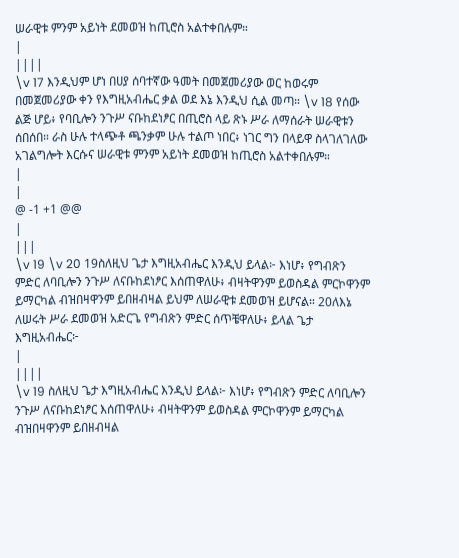ሠራዊቱ ምንም አይነት ደመወዝ ከጢሮስ አልተቀበሉም።
|
||||
\v 17 እንዲህም ሆነ በሀያ ሰባተኛው ዓመት በመጀመሪያው ወር ከወሩም በመጀመሪያው ቀን የእግዚአብሔር ቃል ወደ እኔ እንዲህ ሲል መጣ። \v 18 የሰው ልጅ ሆይ፥ የባቢሎን ንጉሥ ናቡከደነፆር በጢሮስ ላይ ጽኑ ሥራ ለማሰራት ሠራዊቱን ሰበሰበ። ራስ ሁሉ ተላጭቶ ጫንቃም ሁሉ ተልጦ ነበር፥ ነገር ግን በላይዋ ስላገለገለው አገልግሎት እርሱና ሠራዊቱ ምንም አይነት ደመወዝ ከጢሮስ አልተቀበሉም።
|
|
@ -1 +1 @@
|
|||
\v 19 \v 20 19ስለዚህ ጌታ እግዚአብሔር እንዲህ ይላል፦ እነሆ፥ የግብጽን ምድር ለባቢሎን ንጉሥ ለናቡከደነፆር እሰጠዋለሁ፥ ብዛትዋንም ይወስዳል ምርኮዋንም ይማርካል ብዝበዛዋንም ይበዘብዛል ይህም ለሠራዊቱ ደመወዝ ይሆናል። 20ለእኔ ለሠሩት ሥራ ደመወዝ አድርጌ የግብጽን ምድር ሰጥቼዋለሁ፥ ይላል ጌታ እግዚአብሔር፦
|
||||
\v 19 ስለዚህ ጌታ እግዚአብሔር እንዲህ ይላል፦ እነሆ፥ የግብጽን ምድር ለባቢሎን ንጉሥ ለናቡከደነፆር እሰጠዋለሁ፥ ብዛትዋንም ይወስዳል ምርኮዋንም ይማርካል ብዝበዛዋንም ይበዘብዛል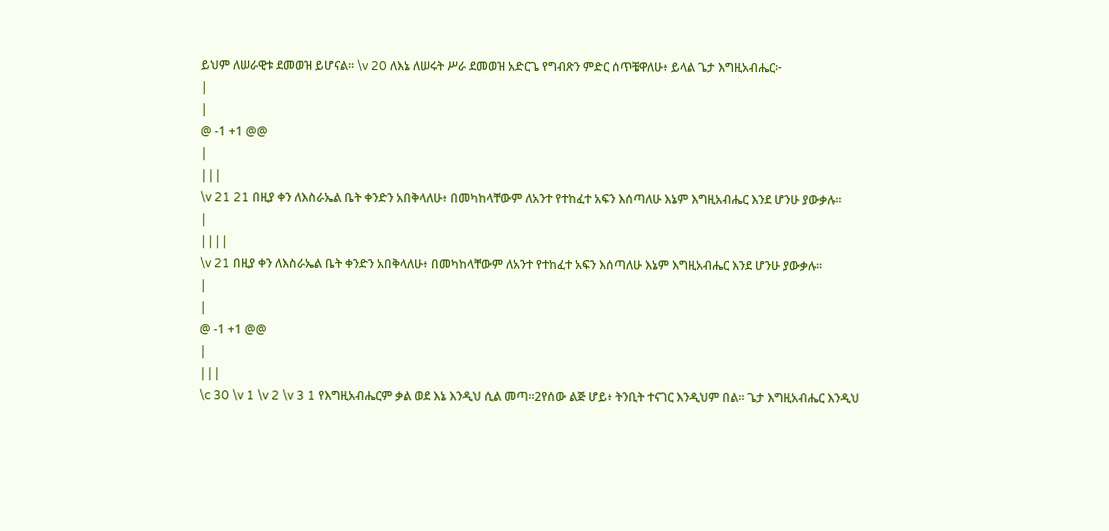ይህም ለሠራዊቱ ደመወዝ ይሆናል። \v 20 ለእኔ ለሠሩት ሥራ ደመወዝ አድርጌ የግብጽን ምድር ሰጥቼዋለሁ፥ ይላል ጌታ እግዚአብሔር፦
|
|
@ -1 +1 @@
|
|||
\v 21 21 በዚያ ቀን ለእስራኤል ቤት ቀንድን አበቅላለሁ፥ በመካከላቸውም ለአንተ የተከፈተ አፍን እሰጣለሁ እኔም እግዚአብሔር እንደ ሆንሁ ያውቃሉ።
|
||||
\v 21 በዚያ ቀን ለእስራኤል ቤት ቀንድን አበቅላለሁ፥ በመካከላቸውም ለአንተ የተከፈተ አፍን እሰጣለሁ እኔም እግዚአብሔር እንደ ሆንሁ ያውቃሉ።
|
|
@ -1 +1 @@
|
|||
\c 30 \v 1 \v 2 \v 3 1 የእግዚአብሔርም ቃል ወደ እኔ እንዲህ ሲል መጣ።2የሰው ልጅ ሆይ፥ ትንቢት ተናገር እንዲህም በል። ጌታ እግዚአብሔር እንዲህ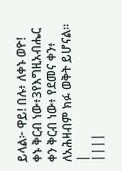ይላል፦ ዋይ! በሉ፥ ለቀኑ ወዮ! ቀኑ ቅርብ ነው፥3የእግዚአብሔር ቀን ቅርብ ነው፥ የደመና ቀን፥ ለአሕዛብም ክፉ ወቅት ይሆናል።
|
||||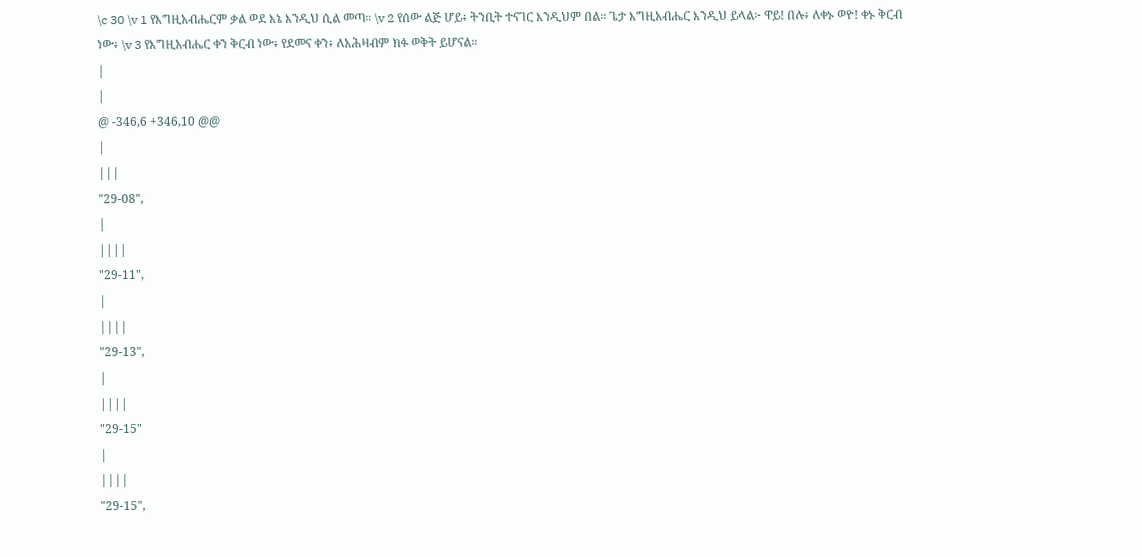\c 30 \v 1 የእግዚአብሔርም ቃል ወደ እኔ እንዲህ ሲል መጣ። \v 2 የሰው ልጅ ሆይ፥ ትንቢት ተናገር እንዲህም በል። ጌታ እግዚአብሔር እንዲህ ይላል፦ ዋይ! በሉ፥ ለቀኑ ወዮ! ቀኑ ቅርብ ነው፥ \v 3 የእግዚአብሔር ቀን ቅርብ ነው፥ የደመና ቀን፥ ለአሕዛብም ክፉ ወቅት ይሆናል።
|
|
@ -346,6 +346,10 @@
|
|||
"29-08",
|
||||
"29-11",
|
||||
"29-13",
|
||||
"29-15"
|
||||
"29-15",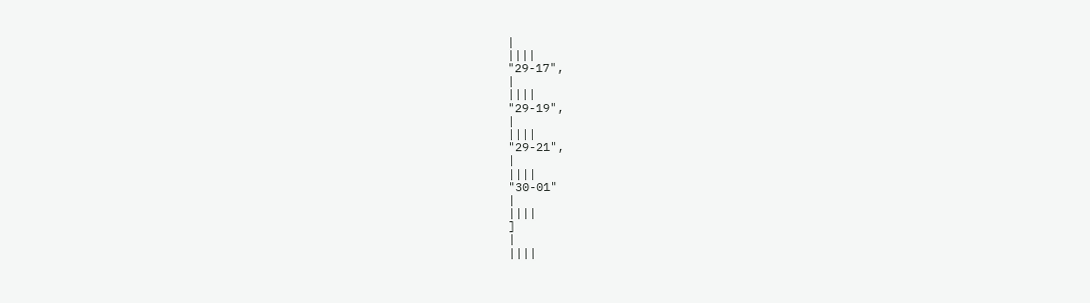|
||||
"29-17",
|
||||
"29-19",
|
||||
"29-21",
|
||||
"30-01"
|
||||
]
|
||||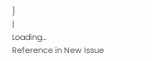}
|
Loading…
Reference in New Issue